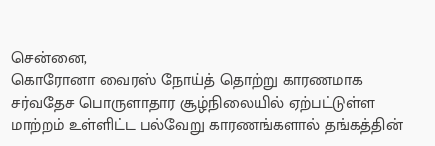சென்னை,
கொரோனா வைரஸ் நோய்த் தொற்று காரணமாக சர்வதேச பொருளாதார சூழ்நிலையில் ஏற்பட்டுள்ள மாற்றம் உள்ளிட்ட பல்வேறு காரணங்களால் தங்கத்தின்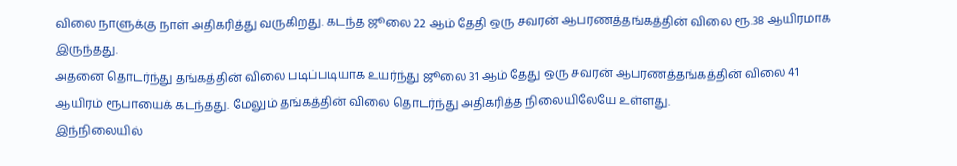விலை நாளுக்கு நாள் அதிகரித்து வருகிறது. கடந்த ஜூலை 22 ஆம் தேதி ஒரு சவரன் ஆபரணத்தங்கத்தின் விலை ரூ.38 ஆயிரமாக இருந்தது.
அதனை தொடர்ந்து தங்கத்தின் விலை படிப்படியாக உயர்ந்து ஜூலை 31 ஆம் தேது ஒரு சவரன் ஆபரணத்தங்கத்தின் விலை 41 ஆயிரம் ரூபாயைக் கடந்தது. மேலும் தங்கத்தின் விலை தொடர்ந்து அதிகரித்த நிலையிலேயே உள்ளது.
இந்நிலையில்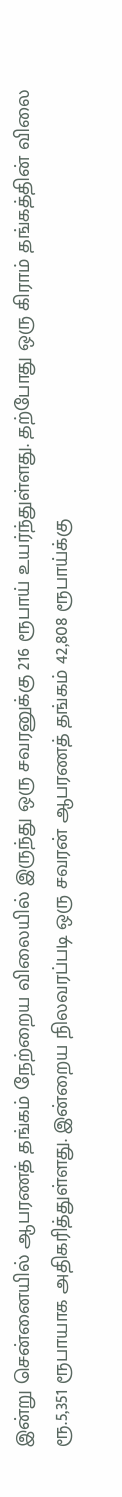இன்று சென்னையில் ஆபரணத் தங்கம் நேற்றைய விலையில் இருந்து ஒரு சவரனுக்கு 216 ரூபாய் உயர்ந்துள்ளது. தற்போது ஒரு கிராம் தங்கத்தின் விலை ரூ.5,351 ரூபாயாக அதிகரித்துள்ளது. இன்றைய நிலவரப்படி ஒரு சவரன் ஆபரணத் தங்கம் 42,808 ரூபாய்க்கு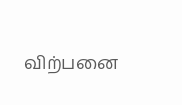விற்பனை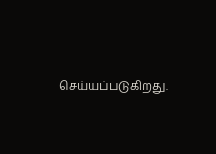செய்யப்படுகிறது.